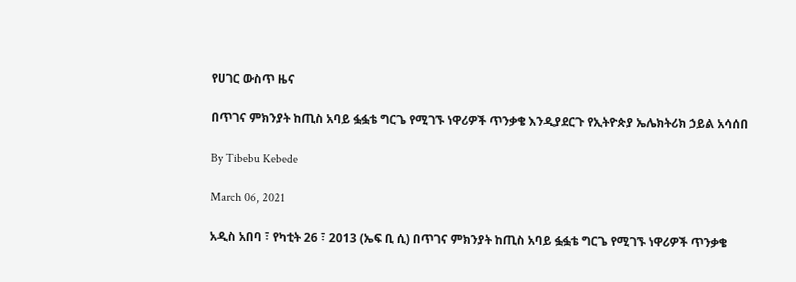የሀገር ውስጥ ዜና

በጥገና ምክንያት ከጢስ አባይ ፏፏቴ ግርጌ የሚገኙ ነዋሪዎች ጥንቃቄ እንዲያደርጉ የኢትዮጵያ ኤሌክትሪክ ኃይል አሳሰበ

By Tibebu Kebede

March 06, 2021

አዲስ አበባ ፣ የካቲት 26 ፣ 2013 (ኤፍ ቢ ሲ) በጥገና ምክንያት ከጢስ አባይ ፏፏቴ ግርጌ የሚገኙ ነዋሪዎች ጥንቃቄ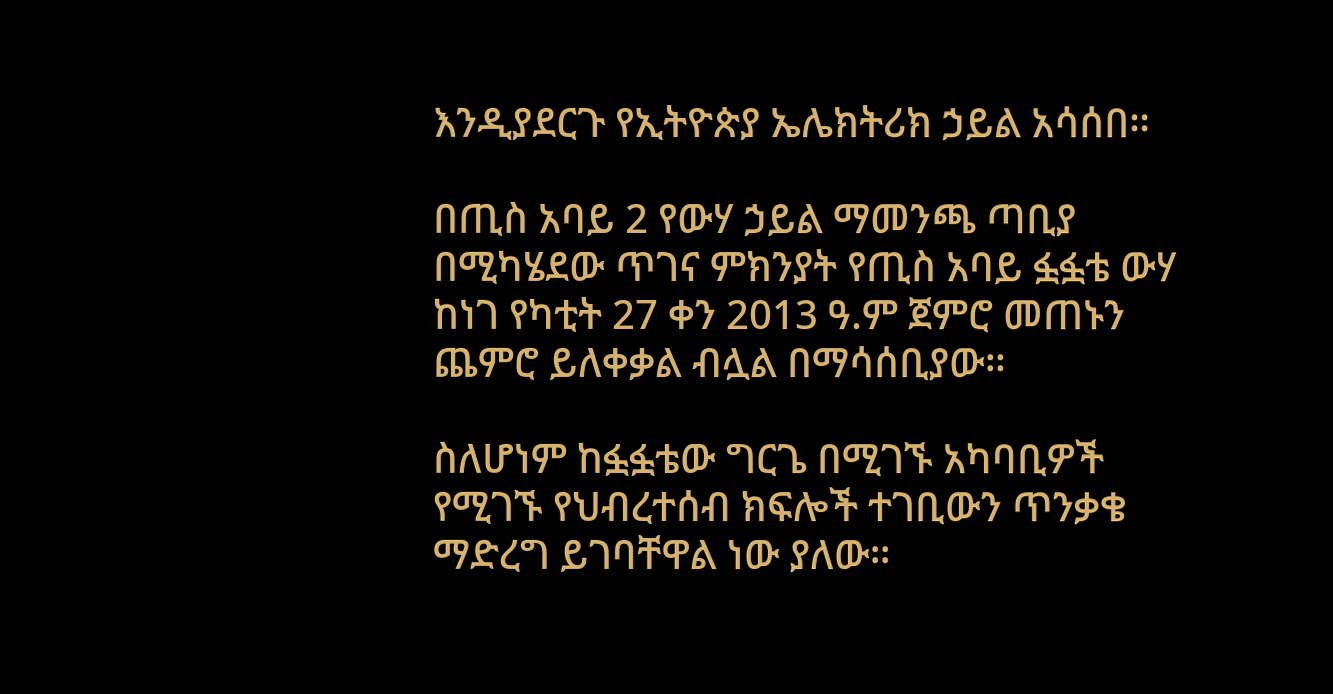እንዲያደርጉ የኢትዮጵያ ኤሌክትሪክ ኃይል አሳሰበ።

በጢስ አባይ 2 የውሃ ኃይል ማመንጫ ጣቢያ በሚካሄደው ጥገና ምክንያት የጢስ አባይ ፏፏቴ ውሃ ከነገ የካቲት 27 ቀን 2013 ዓ.ም ጀምሮ መጠኑን ጨምሮ ይለቀቃል ብሏል በማሳሰቢያው።

ስለሆነም ከፏፏቴው ግርጌ በሚገኙ አካባቢዎች የሚገኙ የህብረተሰብ ክፍሎች ተገቢውን ጥንቃቄ ማድረግ ይገባቸዋል ነው ያለው።